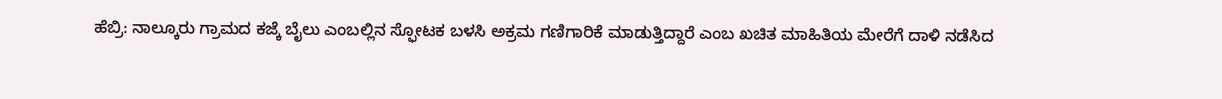ಹೆಬ್ರಿ: ನಾಲ್ಕೂರು ಗ್ರಾಮದ ಕಜ್ಕೆ ಬೈಲು ಎಂಬಲ್ಲಿನ ಸ್ಫೋಟಕ ಬಳಸಿ ಅಕ್ರಮ ಗಣಿಗಾರಿಕೆ ಮಾಡುತ್ತಿದ್ದಾರೆ ಎಂಬ ಖಚಿತ ಮಾಹಿತಿಯ ಮೇರೆಗೆ ದಾಳಿ ನಡೆಸಿದ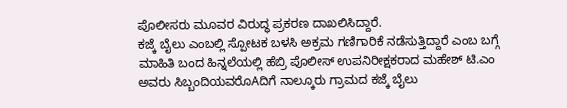ಪೊಲೀಸರು ಮೂವರ ವಿರುದ್ಧ ಪ್ರಕರಣ ದಾಖಲಿಸಿದ್ದಾರೆ.
ಕಜ್ಕೆ ಬೈಲು ಎಂಬಲ್ಲಿ ಸ್ಪೋಟಕ ಬಳಸಿ ಅಕ್ರಮ ಗಣಿಗಾರಿಕೆ ನಡೆಸುತ್ತಿದ್ದಾರೆ ಎಂಬ ಬಗ್ಗೆ ಮಾಹಿತಿ ಬಂದ ಹಿನ್ನಲೆಯಲ್ಲಿ ಹೆಬ್ರಿ ಪೊಲೀಸ್ ಉಪನಿರೀಕ್ಷಕರಾದ ಮಹೇಶ್ ಟಿ.ಎಂ ಅವರು ಸಿಬ್ಬಂದಿಯವರೊAದಿಗೆ ನಾಲ್ಕೂರು ಗ್ರಾಮದ ಕಜ್ಕೆ ಬೈಲು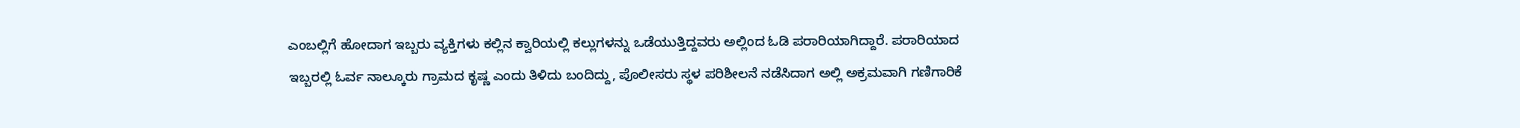ಎಂಬಲ್ಲಿಗೆ ಹೋದಾಗ ಇಬ್ಬರು ವ್ಯಕ್ತಿಗಳು ಕಲ್ಲಿನ ಕ್ವಾರಿಯಲ್ಲಿ ಕಲ್ಲುಗಳನ್ನು ಒಡೆಯುತ್ತಿದ್ದವರು ಅಲ್ಲಿಂದ ಓಡಿ ಪರಾರಿಯಾಗಿದ್ದಾರೆ. ಪರಾರಿಯಾದ ಇಬ್ಬರಲ್ಲಿ ಓರ್ವ ನಾಲ್ಕೂರು ಗ್ರಾಮದ ಕೃಷ್ಣ ಎಂದು ತಿಳಿದು ಬಂದಿದ್ದು, ಪೊಲೀಸರು ಸ್ಥಳ ಪರಿಶೀಲನೆ ನಡೆಸಿದಾಗ ಅಲ್ಲಿ ಅಕ್ರಮವಾಗಿ ಗಣಿಗಾರಿಕೆ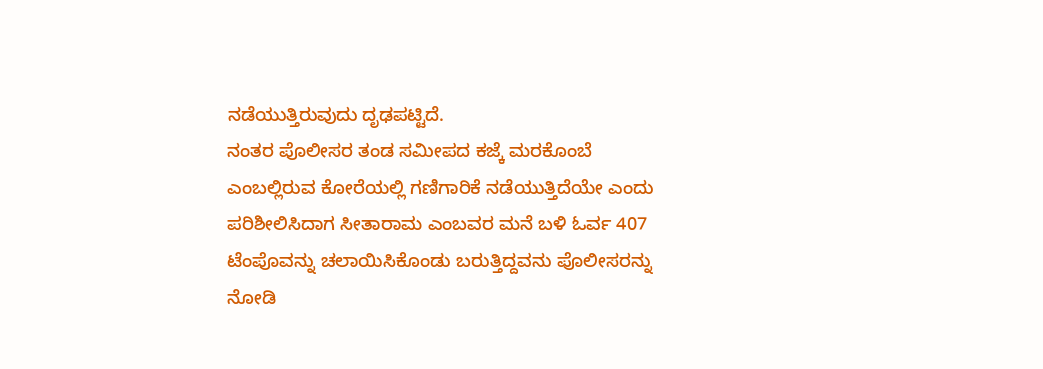ನಡೆಯುತ್ತಿರುವುದು ದೃಢಪಟ್ಟಿದೆ.
ನಂತರ ಪೊಲೀಸರ ತಂಡ ಸಮೀಪದ ಕಜ್ಕೆ ಮರಕೊಂಬೆ ಎಂಬಲ್ಲಿರುವ ಕೋರೆಯಲ್ಲಿ ಗಣಿಗಾರಿಕೆ ನಡೆಯುತ್ತಿದೆಯೇ ಎಂದು ಪರಿಶೀಲಿಸಿದಾಗ ಸೀತಾರಾಮ ಎಂಬವರ ಮನೆ ಬಳಿ ಓರ್ವ 407 ಟೆಂಪೊವನ್ನು ಚಲಾಯಿಸಿಕೊಂಡು ಬರುತ್ತಿದ್ದವನು ಪೊಲೀಸರನ್ನು ನೋಡಿ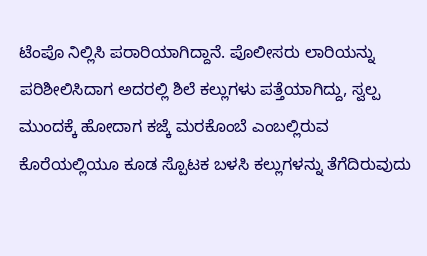ಟೆಂಪೊ ನಿಲ್ಲಿಸಿ ಪರಾರಿಯಾಗಿದ್ದಾನೆ. ಪೊಲೀಸರು ಲಾರಿಯನ್ನು ಪರಿಶೀಲಿಸಿದಾಗ ಅದರಲ್ಲಿ ಶಿಲೆ ಕಲ್ಲುಗಳು ಪತ್ತೆಯಾಗಿದ್ದು, ಸ್ವಲ್ಪ ಮುಂದಕ್ಕೆ ಹೋದಾಗ ಕಜ್ಕೆ ಮರಕೊಂಬೆ ಎಂಬಲ್ಲಿರುವ ಕೊರೆಯಲ್ಲಿಯೂ ಕೂಡ ಸ್ಪೊಟಕ ಬಳಸಿ ಕಲ್ಲುಗಳನ್ನು ತೆಗೆದಿರುವುದು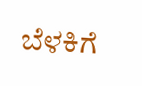ಬೆಳಕಿಗೆ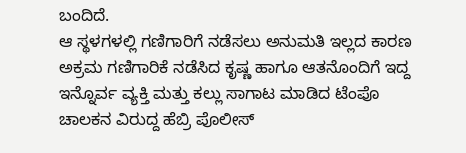ಬಂದಿದೆ.
ಆ ಸ್ಥಳಗಳಲ್ಲಿ ಗಣಿಗಾರಿಗೆ ನಡೆಸಲು ಅನುಮತಿ ಇಲ್ಲದ ಕಾರಣ ಅಕ್ರಮ ಗಣಿಗಾರಿಕೆ ನಡೆಸಿದ ಕೃಷ್ಣ ಹಾಗೂ ಆತನೊಂದಿಗೆ ಇದ್ದ ಇನ್ನೊರ್ವ ವ್ಯಕ್ತಿ ಮತ್ತು ಕಲ್ಲು ಸಾಗಾಟ ಮಾಡಿದ ಟೆಂಪೊ ಚಾಲಕನ ವಿರುದ್ದ ಹೆಬ್ರಿ ಪೊಲೀಸ್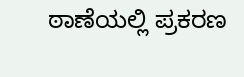ಠಾಣೆಯಲ್ಲಿ ಪ್ರಕರಣ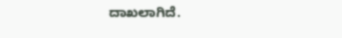ದಾಖಲಾಗಿದೆ.